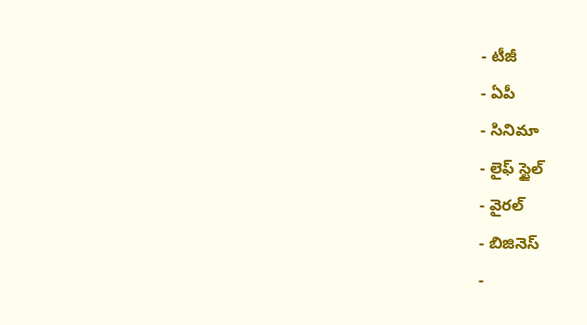- టీజీ
- ఏపీ
- సినిమా
- లైఫ్ స్టైల్
- వైరల్
- బిజినెస్
-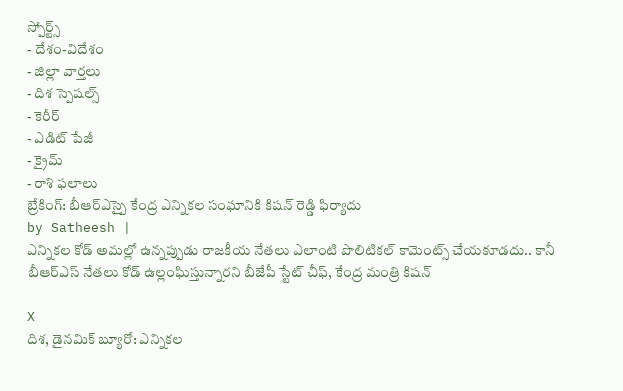స్పోర్ట్స్
- దేశం-విదేశం
- జిల్లా వార్తలు
- దిశ స్పెషల్స్
- కెరీర్
- ఎడిట్ పేజీ
- క్రైమ్
- రాశి ఫలాలు
బ్రేకింగ్: బీఆర్ఎస్పై కేంద్ర ఎన్నికల సంఘానికి కిషన్ రెడ్డి ఫిర్యాదు
by Satheesh |
ఎన్నికల కోడ్ అమల్లో ఉన్నప్పుడు రాజకీయ నేతలు ఎలాంటి పొలిటికల్ కామెంట్స్ చేయకూడదు.. కానీ బీఆర్ఎస్ నేతలు కోడ్ ఉల్లంఘిస్తున్నారని బీజేపీ స్టేట్ చీఫ్, కేంద్ర మంత్రి కిషన్

X
దిశ, డైనమిక్ బ్యూరో: ఎన్నికల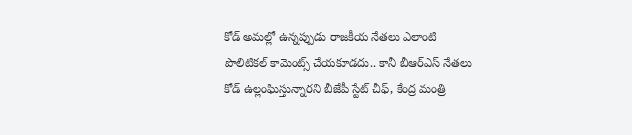కోడ్ అమల్లో ఉన్నప్పుడు రాజకీయ నేతలు ఎలాంటి పొలిటికల్ కామెంట్స్ చేయకూడదు.. కానీ బీఆర్ఎస్ నేతలు కోడ్ ఉల్లంఘిస్తున్నారని బీజేపీ స్టేట్ చీఫ్, కేంద్ర మంత్రి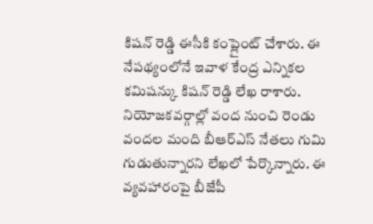కిషన్ రెడ్డి ఈసీకి కంప్లైంట్ చేశారు. ఈ నేపథ్యంలోనే ఇవాళ కేంద్ర ఎన్నికల కమిషన్కు కిషన్ రెడ్డి లేఖ రాశారు. నియోజకవర్గాల్లో వంద నుంచి రెండు వందల మంది బీఆర్ఎస్ నేతలు గుమి గుడుతున్నారని లేఖలో పేర్కొన్నారు. ఈ వ్యవహారంపై బీజేపీ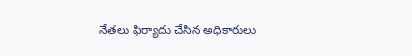నేతలు ఫిర్యాదు చేసిన అధికారులు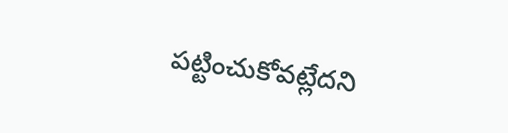పట్టించుకోవట్లేదని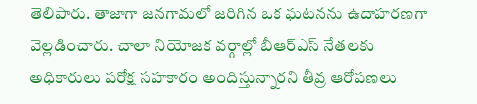తెలిపారు. తాజాగా జనగామలో జరిగిన ఒక ఘటనను ఉదాహరణగా వెల్లడించారు. చాలా నియోజక వర్గాల్లో బీఆర్ఎస్ నేతలకు అధికారులు పరోక్ష సహకారం అందిస్తున్నారని తీవ్ర ఆరోపణలు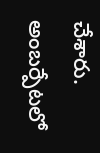చేశారు. అంబర్పేటలో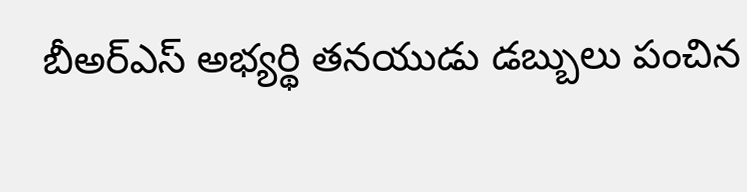బీఅర్ఎస్ అభ్యర్థి తనయుడు డబ్బులు పంచిన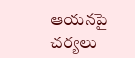ఆయనపై చర్యలు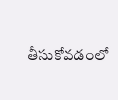తీసుకోవడంలో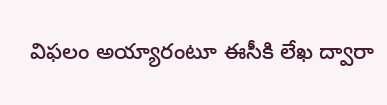విఫలం అయ్యారంటూ ఈసీకి లేఖ ద్వారా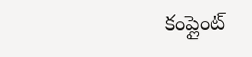కంప్లైంట్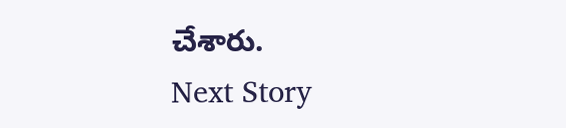చేశారు.
Next Story